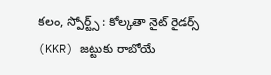కలం, స్పోర్ట్స్ : కోల్కతా నైట్ రైడర్స్ (KKR) జట్టుకు రాబోయే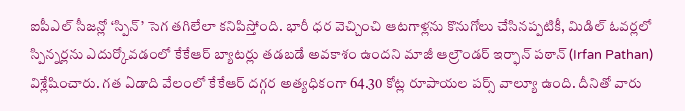ఐపీఎల్ సీజన్లో ‘స్పిన్’ సెగ తగిలేలా కనిపిస్తోంది. భారీ ధర వెచ్చించి ఆటగాళ్లను కొనుగోలు చేసినప్పటికీ, మిడిల్ ఓవర్లలో స్పిన్నర్లను ఎదుర్కోవడంలో కేకేఆర్ బ్యాటర్లు తడబడే అవకాశం ఉందని మాజీ ఆల్రౌండర్ ఇర్ఫాన్ పఠాన్ (Irfan Pathan) విశ్లేషించారు. గత ఏడాది వేలంలో కేకేఆర్ దగ్గర అత్యధికంగా 64.30 కోట్ల రూపాయల పర్స్ వాల్యూ ఉంది. దీనితో వారు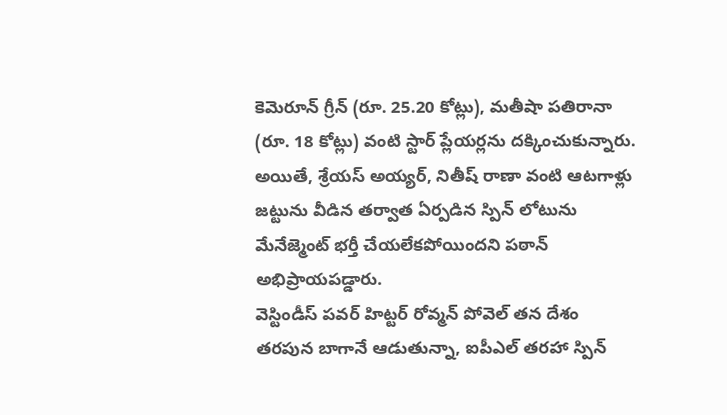కెమెరూన్ గ్రీన్ (రూ. 25.20 కోట్లు), మతీషా పతిరానా (రూ. 18 కోట్లు) వంటి స్టార్ ప్లేయర్లను దక్కించుకున్నారు. అయితే, శ్రేయస్ అయ్యర్, నితీష్ రాణా వంటి ఆటగాళ్లు జట్టును వీడిన తర్వాత ఏర్పడిన స్పిన్ లోటును మేనేజ్మెంట్ భర్తీ చేయలేకపోయిందని పఠాన్ అభిప్రాయపడ్డారు.
వెస్టిండీస్ పవర్ హిట్టర్ రోవ్మన్ పోవెల్ తన దేశం తరపున బాగానే ఆడుతున్నా, ఐపీఎల్ తరహా స్పిన్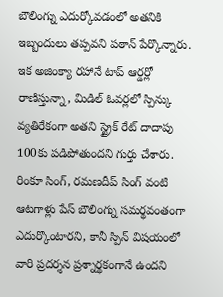బౌలింగ్ను ఎదుర్కోవడంలో అతనికి ఇబ్బందులు తప్పవని పఠాన్ పేర్కొన్నారు. ఇక అజింక్యా రహానే టాప్ ఆర్డర్లో రాణిస్తున్నా, మిడిల్ ఓవర్లలో స్పిన్కు వ్యతిరేకంగా అతని స్ట్రైక్ రేట్ దాదాపు 100కు పడిపోతుందని గుర్తు చేశారు. రింకూ సింగ్, రమణదీప్ సింగ్ వంటి ఆటగాళ్లు పేస్ బౌలింగ్ను సమర్థవంతంగా ఎదుర్కొంటారని, కానీ స్పిన్ విషయంలో వారి ప్రదర్శన ప్రశ్నార్థకంగానే ఉందని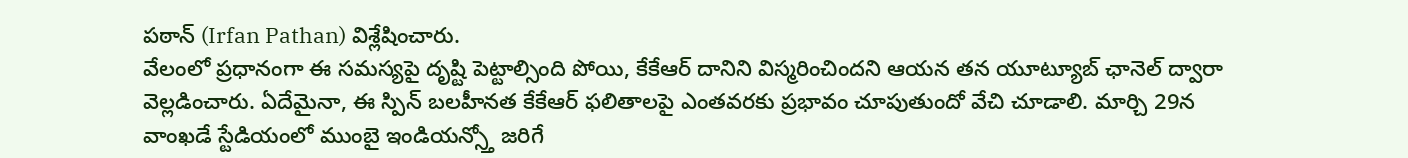పఠాన్ (Irfan Pathan) విశ్లేషించారు.
వేలంలో ప్రధానంగా ఈ సమస్యపై దృష్టి పెట్టాల్సింది పోయి, కేకేఆర్ దానిని విస్మరించిందని ఆయన తన యూట్యూబ్ ఛానెల్ ద్వారా వెల్లడించారు. ఏదేమైనా, ఈ స్పిన్ బలహీనత కేకేఆర్ ఫలితాలపై ఎంతవరకు ప్రభావం చూపుతుందో వేచి చూడాలి. మార్చి 29న వాంఖడే స్టేడియంలో ముంబై ఇండియన్స్తో జరిగే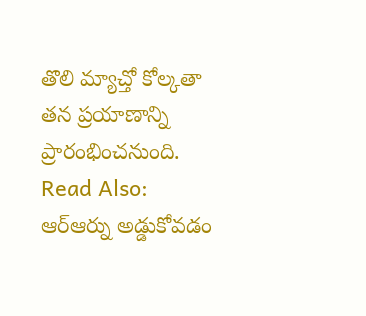తొలి మ్యాచ్తో కోల్కతా తన ప్రయాణాన్ని ప్రారంభించనుంది.
Read Also: ఆర్ఆర్ను అడ్డుకోవడం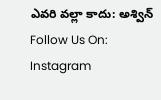ఎవరి వల్లా కాదు: అశ్విన్
Follow Us On: Instagram